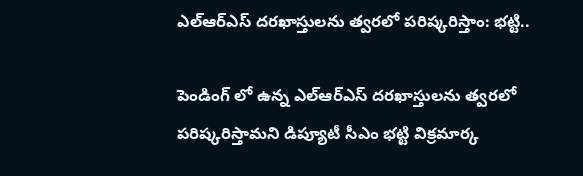ఎల్‌ఆర్‌ఎస్‌ దరఖాస్తులను త్వరలో పరిష్కరిస్తాం: భట్టి..

పెండింగ్ లో ఉన్న ఎల్‌ఆర్‌ఎస్‌ దరఖాస్తులను త్వరలో పరిష్కరిస్తామని డిప్యూటీ సీఎం భట్టి విక్రమార్క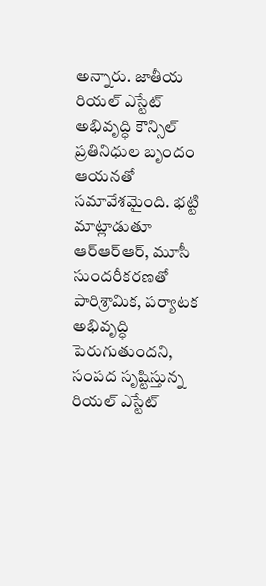అన్నారు. జాతీయ రియల్‌ ఎస్టేట్‌ అభివృద్ధి కౌన్సిల్‌ ప్రతినిధుల బృందం ఆయనతో సమావేశమైంది. భట్టి మాట్లాడుతూ ఆర్ఆర్ఆర్, మూసీ సుందరీకరణతో పారిశ్రామిక, పర్యాటక అభివృద్ధి పెరుగుతుందని, సంపద సృష్టిస్తున్న రియల్‌ ఎస్టేట్‌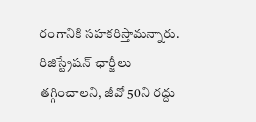రంగానికి సహకరిస్తామన్నారు. రిజిస్ట్రేషన్‌ ఛార్జీలు తగ్గించాలని, జీవో 50ని రద్దు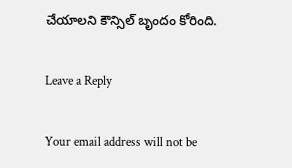చేయాలని కౌన్సిల్‌ బృందం కోరింది.

Leave a Reply

Your email address will not be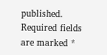published. Required fields are marked *